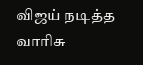விஜய் நடித்த வாரிசு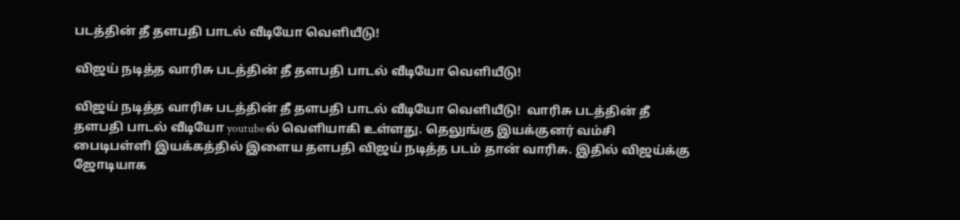படத்தின் தீ தளபதி பாடல் வீடியோ வெளியீடு!

விஜய் நடித்த வாரிசு படத்தின் தீ தளபதி பாடல் வீடியோ வெளியீடு!

விஜய் நடித்த வாரிசு படத்தின் தீ தளபதி பாடல் வீடியோ வெளியீடு!  வாரிசு படத்தின் தீ தளபதி பாடல் வீடியோ youtubeல் வெளியாகி உள்ளது. தெலுங்கு இயக்குனர் வம்சி பைடிபள்ளி இயக்கத்தில் இளைய தளபதி விஜய் நடித்த படம் தான் வாரிசு. இதில் விஜய்க்கு ஜோடியாக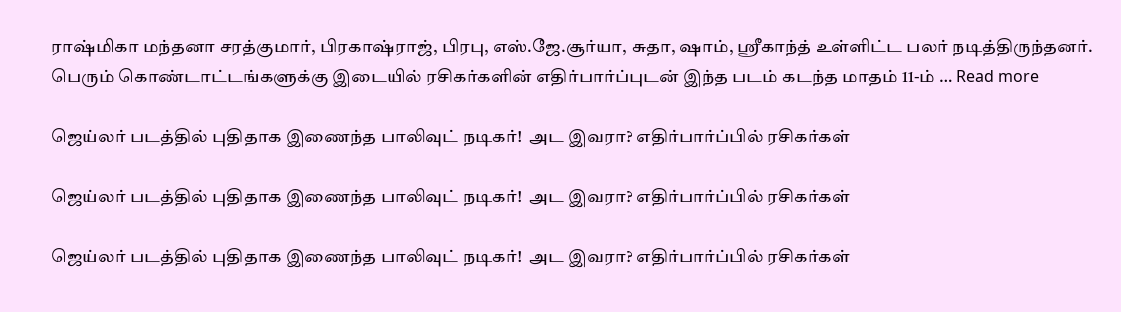ராஷ்மிகா மந்தனா சரத்குமார், பிரகாஷ்ராஜ், பிரபு, எஸ்.ஜே.சூர்யா, சுதா, ஷாம், ஸ்ரீகாந்த் உள்ளிட்ட பலர் நடித்திருந்தனர். பெரும் கொண்டாட்டங்களுக்கு இடையில் ரசிகர்களின் எதிர்பார்ப்புடன் இந்த படம் கடந்த மாதம் 11-ம் … Read more

ஜெய்லர் படத்தில் புதிதாக இணைந்த பாலிவுட் நடிகர்!  அட இவரா? எதிர்பார்ப்பில் ரசிகர்கள்

ஜெய்லர் படத்தில் புதிதாக இணைந்த பாலிவுட் நடிகர்!  அட இவரா? எதிர்பார்ப்பில் ரசிகர்கள்

ஜெய்லர் படத்தில் புதிதாக இணைந்த பாலிவுட் நடிகர்!  அட இவரா? எதிர்பார்ப்பில் ரசிகர்கள்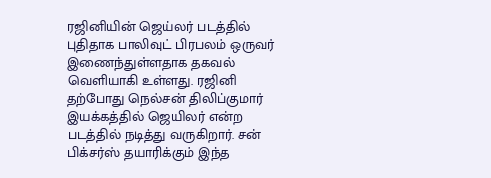ரஜினியின் ஜெய்லர் படத்தில் புதிதாக பாலிவுட் பிரபலம் ஒருவர் இணைந்துள்ளதாக தகவல் வெளியாகி உள்ளது. ரஜினி தற்போது நெல்சன் திலிப்குமார் இயக்கத்தில் ஜெயிலர் என்ற படத்தில் நடித்து வருகிறார். சன் பிக்சர்ஸ் தயாரிக்கும் இந்த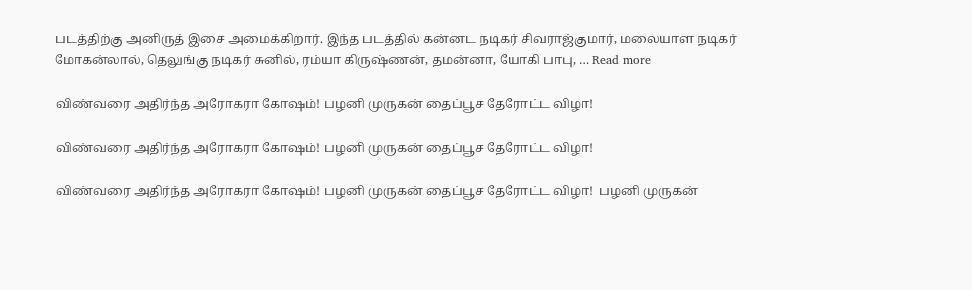படத்திற்கு அனிருத் இசை அமைக்கிறார். இந்த படத்தில் கன்னட நடிகர் சிவராஜ்குமார், மலையாள நடிகர் மோகன்லால், தெலுங்கு நடிகர் சுனில், ரம்யா கிருஷ்ணன், தமன்னா, யோகி பாபு, … Read more

விண்வரை அதிர்ந்த அரோகரா கோஷம்! பழனி முருகன் தைப்பூச தேரோட்ட விழா!

விண்வரை அதிர்ந்த அரோகரா கோஷம்! பழனி முருகன் தைப்பூச தேரோட்ட விழா!

விண்வரை அதிர்ந்த அரோகரா கோஷம்! பழனி முருகன் தைப்பூச தேரோட்ட விழா!  பழனி முருகன்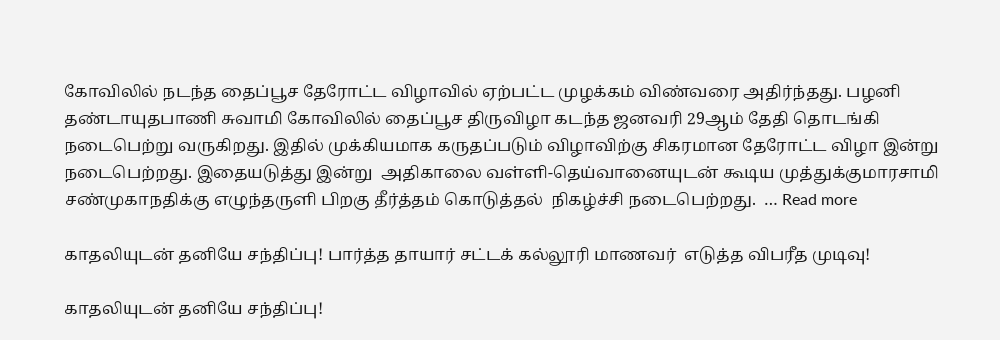கோவிலில் நடந்த தைப்பூச தேரோட்ட விழாவில் ஏற்பட்ட முழக்கம் விண்வரை அதிர்ந்தது. பழனி தண்டாயுதபாணி சுவாமி கோவிலில் தைப்பூச திருவிழா கடந்த ஜனவரி 29ஆம் தேதி தொடங்கி நடைபெற்று வருகிறது. இதில் முக்கியமாக கருதப்படும் விழாவிற்கு சிகரமான தேரோட்ட விழா இன்று நடைபெற்றது. இதையடுத்து இன்று  அதிகாலை வள்ளி-தெய்வானையுடன் கூடிய முத்துக்குமாரசாமி சண்முகாநதிக்கு எழுந்தருளி பிறகு தீர்த்தம் கொடுத்தல்  நிகழ்ச்சி நடைபெற்றது.  … Read more

காதலியுடன் தனியே சந்திப்பு! பார்த்த தாயார் சட்டக் கல்லூரி மாணவர்  எடுத்த விபரீத முடிவு!

காதலியுடன் தனியே சந்திப்பு!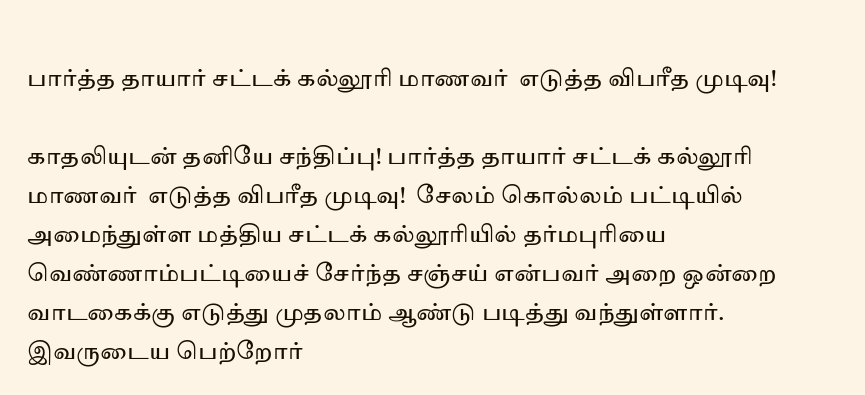பார்த்த தாயார் சட்டக் கல்லூரி மாணவர்  எடுத்த விபரீத முடிவு!

காதலியுடன் தனியே சந்திப்பு! பார்த்த தாயார் சட்டக் கல்லூரி மாணவர்  எடுத்த விபரீத முடிவு!  சேலம் கொல்லம் பட்டியில் அமைந்துள்ள மத்திய சட்டக் கல்லூரியில் தர்மபுரியை வெண்ணாம்பட்டியைச் சேர்ந்த சஞ்சய் என்பவர் அறை ஒன்றை வாடகைக்கு எடுத்து முதலாம் ஆண்டு படித்து வந்துள்ளார். இவருடைய பெற்றோர்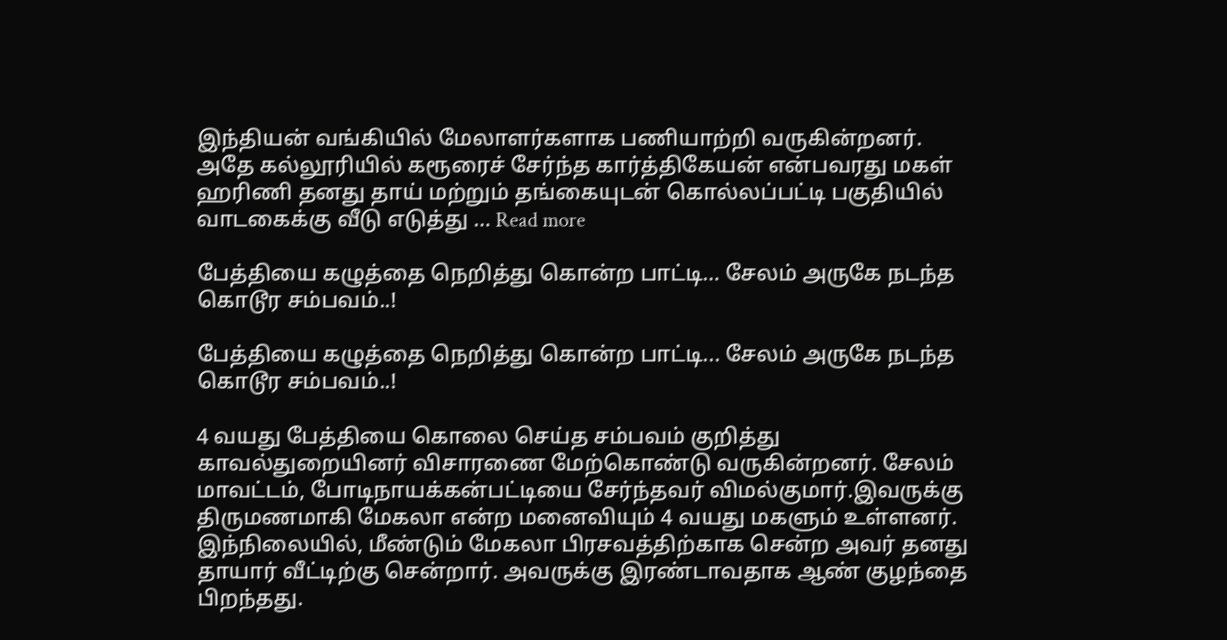இந்தியன் வங்கியில் மேலாளர்களாக பணியாற்றி வருகின்றனர். அதே கல்லூரியில் கரூரைச் சேர்ந்த கார்த்திகேயன் என்பவரது மகள் ஹரிணி தனது தாய் மற்றும் தங்கையுடன் கொல்லப்பட்டி பகுதியில் வாடகைக்கு வீடு எடுத்து … Read more

பேத்தியை கழுத்தை நெறித்து கொன்ற பாட்டி… சேலம் அருகே நடந்த கொடூர சம்பவம்..!

பேத்தியை கழுத்தை நெறித்து கொன்ற பாட்டி... சேலம் அருகே நடந்த கொடூர சம்பவம்..!

4 வயது பேத்தியை கொலை செய்த சம்பவம் குறித்து காவல்துறையினர் விசாரணை மேற்கொண்டு வருகின்றனர். சேலம் மாவட்டம், போடிநாயக்கன்பட்டியை சேர்ந்தவர் விமல்குமார்.இவருக்கு திருமணமாகி மேகலா என்ற மனைவியும் 4 வயது மகளும் உள்ளனர். இந்நிலையில், மீண்டும் மேகலா பிரசவத்திற்காக சென்ற அவர் தனது தாயார் வீட்டிற்கு சென்றார். அவருக்கு இரண்டாவதாக ஆண் குழந்தை பிறந்தது.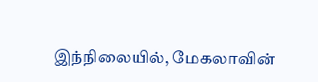இந்நிலையில், மேகலாவின்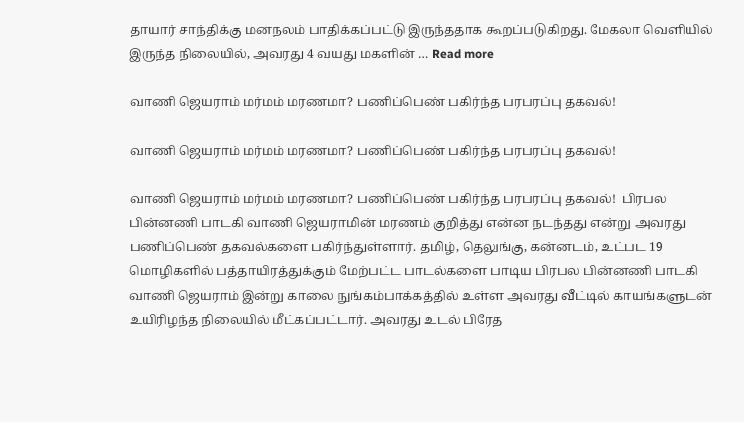தாயார் சாந்திக்கு மனநலம் பாதிக்கப்பட்டு இருந்ததாக கூறப்படுகிறது. மேகலா வெளியில் இருந்த நிலையில், அவரது 4 வயது மகளின் … Read more

வாணி ஜெயராம் மர்மம் மரணமா? பணிப்பெண் பகிர்ந்த பரபரப்பு தகவல்!

வாணி ஜெயராம் மர்மம் மரணமா? பணிப்பெண் பகிர்ந்த பரபரப்பு தகவல்!

வாணி ஜெயராம் மர்மம் மரணமா? பணிப்பெண் பகிர்ந்த பரபரப்பு தகவல்!  பிரபல பின்னணி பாடகி வாணி ஜெயராமின் மரணம் குறித்து என்ன நடந்தது என்று அவரது பணிப்பெண் தகவல்களை பகிர்ந்துள்ளார். தமிழ், தெலுங்கு, கன்னடம், உட்பட 19 மொழிகளில் பத்தாயிரத்துக்கும் மேற்பட்ட பாடல்களை பாடிய பிரபல பின்னணி பாடகி வாணி ஜெயராம் இன்று காலை நுங்கம்பாக்கத்தில் உள்ள அவரது வீட்டில் காயங்களுடன் உயிரிழந்த நிலையில் மீட்கப்பட்டார். அவரது உடல் பிரேத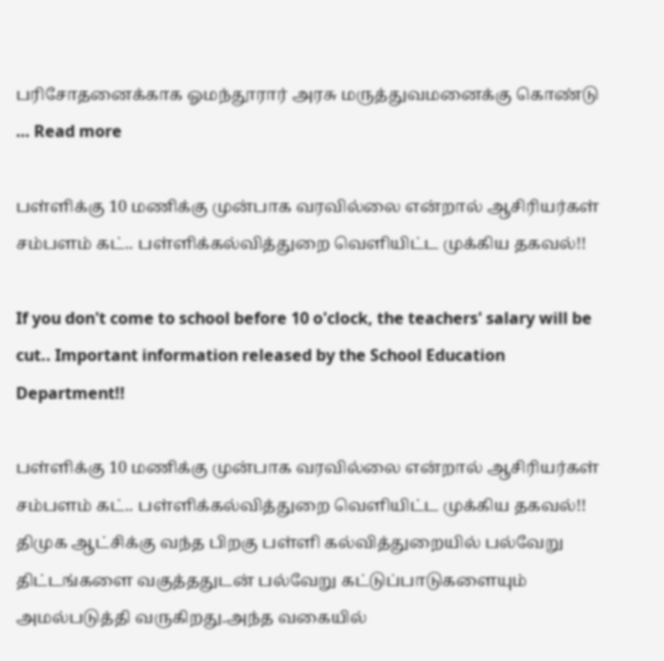பரிசோதனைக்காக ஓமந்தூரார் அரசு மருத்துவமனைக்கு கொண்டு … Read more

பள்ளிக்கு 10 மணிக்கு முன்பாக வரவில்லை என்றால் ஆசிரியர்கள் சம்பளம் கட்.. பள்ளிக்கல்வித்துறை வெளியிட்ட முக்கிய தகவல்!!

If you don't come to school before 10 o'clock, the teachers' salary will be cut.. Important information released by the School Education Department!!

பள்ளிக்கு 10 மணிக்கு முன்பாக வரவில்லை என்றால் ஆசிரியர்கள் சம்பளம் கட்.. பள்ளிக்கல்வித்துறை வெளியிட்ட முக்கிய தகவல்!! திமுக ஆட்சிக்கு வந்த பிறகு பள்ளி கல்வித்துறையில் பல்வேறு திட்டங்களை வகுத்ததுடன் பல்வேறு கட்டுப்பாடுகளையும் அமல்படுத்தி வருகிறது.அந்த வகையில்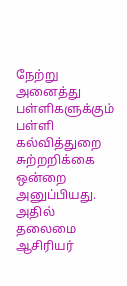நேற்று அனைத்து பள்ளிகளுக்கும் பள்ளி கல்வித்துறை சுற்றறிக்கை ஒன்றை அனுப்பியது. அதில் தலைமை ஆசிரியர்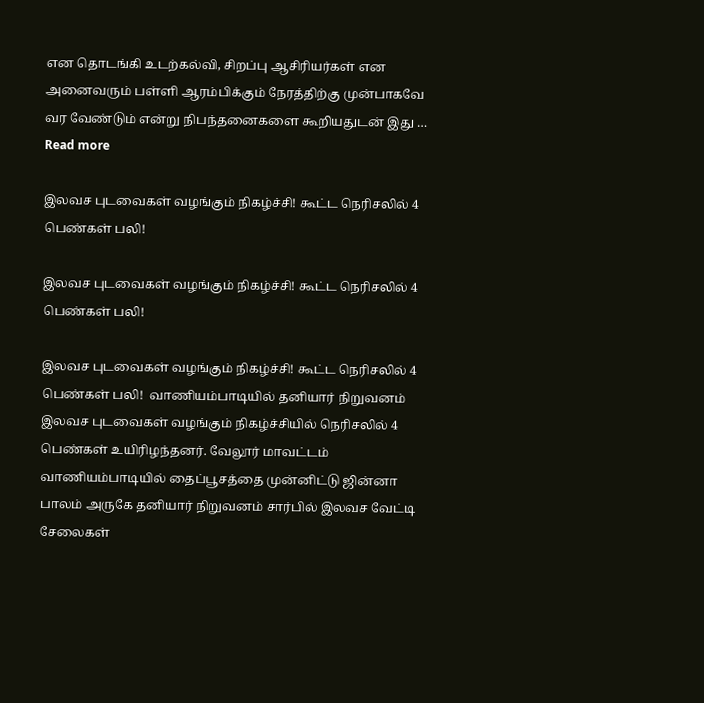என தொடங்கி உடற்கல்வி, சிறப்பு ஆசிரியர்கள் என அனைவரும் பள்ளி ஆரம்பிக்கும் நேரத்திற்கு முன்பாகவே வர வேண்டும் என்று நிபந்தனைகளை கூறியதுடன் இது … Read more

இலவச புடவைகள் வழங்கும் நிகழ்ச்சி! கூட்ட நெரிசலில் 4 பெண்கள் பலி!

இலவச புடவைகள் வழங்கும் நிகழ்ச்சி! கூட்ட நெரிசலில் 4 பெண்கள் பலி!

இலவச புடவைகள் வழங்கும் நிகழ்ச்சி! கூட்ட நெரிசலில் 4 பெண்கள் பலி!  வாணியம்பாடியில் தனியார் நிறுவனம் இலவச புடவைகள் வழங்கும் நிகழ்ச்சியில் நெரிசலில் 4 பெண்கள் உயிரிழந்தனர். வேலூர் மாவட்டம் வாணியம்பாடியில் தைப்பூசத்தை முன்னிட்டு ஜின்னா பாலம் அருகே தனியார் நிறுவனம் சார்பில் இலவச வேட்டி சேலைகள்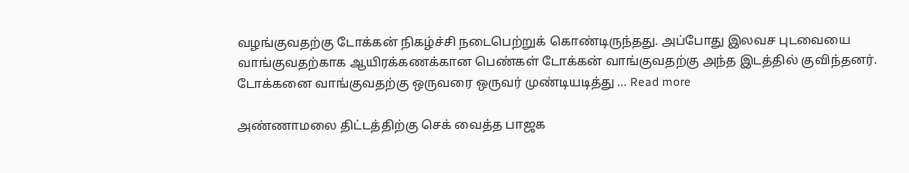வழங்குவதற்கு டோக்கன் நிகழ்ச்சி நடைபெற்றுக் கொண்டிருந்தது. அப்போது இலவச புடவையை வாங்குவதற்காக ஆயிரக்கணக்கான பெண்கள் டோக்கன் வாங்குவதற்கு அந்த இடத்தில் குவிந்தனர்.  டோக்கனை வாங்குவதற்கு ஒருவரை ஒருவர் முண்டியடித்து … Read more

அண்ணாமலை திட்டத்திற்கு செக் வைத்த பாஜக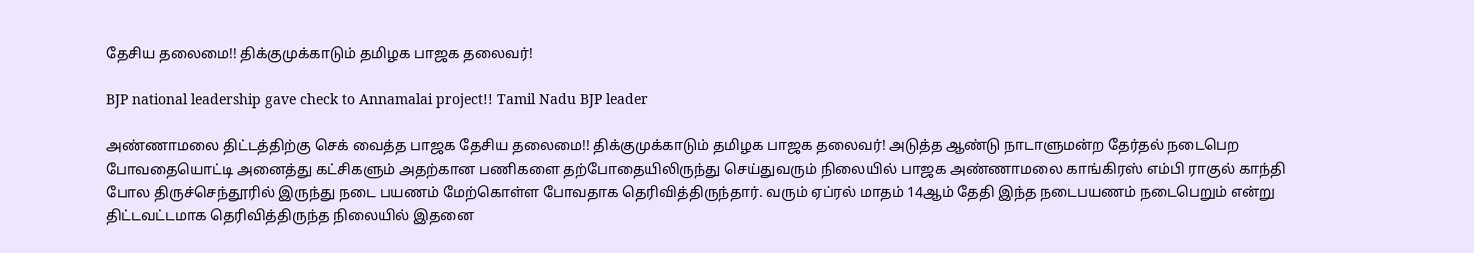தேசிய தலைமை!! திக்குமுக்காடும் தமிழக பாஜக தலைவர்!

BJP national leadership gave check to Annamalai project!! Tamil Nadu BJP leader

அண்ணாமலை திட்டத்திற்கு செக் வைத்த பாஜக தேசிய தலைமை!! திக்குமுக்காடும் தமிழக பாஜக தலைவர்! அடுத்த ஆண்டு நாடாளுமன்ற தேர்தல் நடைபெற போவதையொட்டி அனைத்து கட்சிகளும் அதற்கான பணிகளை தற்போதையிலிருந்து செய்துவரும் நிலையில் பாஜக அண்ணாமலை காங்கிரஸ் எம்பி ராகுல் காந்தி போல திருச்செந்தூரில் இருந்து நடை பயணம் மேற்கொள்ள போவதாக தெரிவித்திருந்தார். வரும் ஏப்ரல் மாதம் 14ஆம் தேதி இந்த நடைபயணம் நடைபெறும் என்று  திட்டவட்டமாக தெரிவித்திருந்த நிலையில் இதனை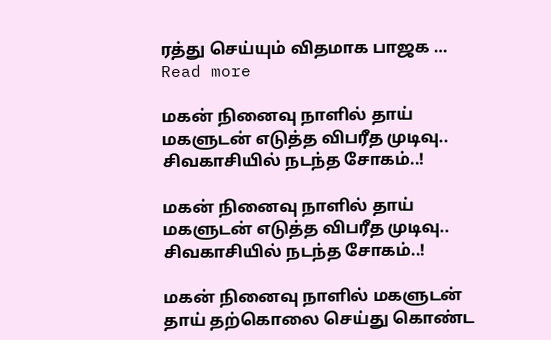ரத்து செய்யும் விதமாக பாஜக … Read more

மகன் நினைவு நாளில் தாய் மகளுடன் எடுத்த விபரீத முடிவு.. சிவகாசியில் நடந்த சோகம்..!

மகன் நினைவு நாளில் தாய் மகளுடன் எடுத்த விபரீத முடிவு.. சிவகாசியில் நடந்த சோகம்..!

மகன் நினைவு நாளில் மகளுடன் தாய் தற்கொலை செய்து கொண்ட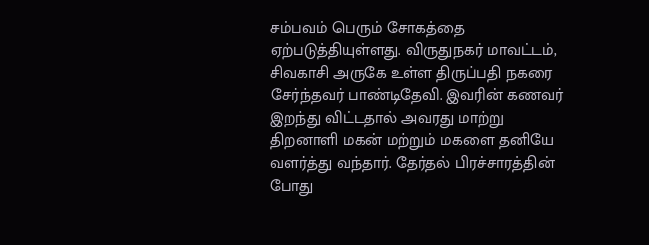சம்பவம் பெரும் சோகத்தை ஏற்படுத்தியுள்ளது. விருதுநகர் மாவட்டம், சிவகாசி அருகே உள்ள திருப்பதி நகரை சேர்ந்தவர் பாண்டிதேவி. இவரின் கணவர் இறந்து விட்டதால் அவரது மாற்று திறனாளி மகன் மற்றும் மகளை தனியே வளர்த்து வந்தார். தேர்தல் பிரச்சாரத்தின் போது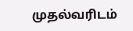முதல்வரிடம்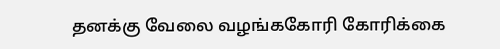தனக்கு வேலை வழங்ககோரி கோரிக்கை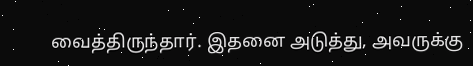வைத்திருந்தார். இதனை அடுத்து, அவருக்கு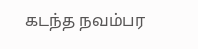கடந்த நவம்பர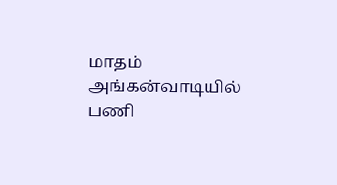மாதம் அங்கன்வாடியில் பணி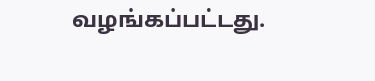வழங்கப்பட்டது.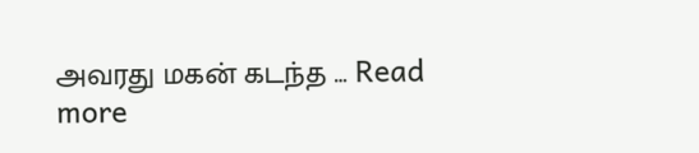அவரது மகன் கடந்த … Read more